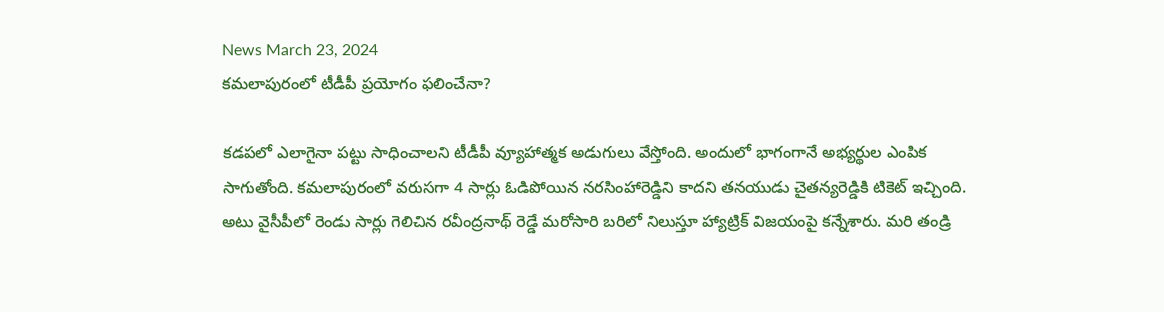News March 23, 2024
కమలాపురంలో టీడీపీ ప్రయోగం ఫలించేనా?

కడపలో ఎలాగైనా పట్టు సాధించాలని టీడీపీ వ్యూహాత్మక అడుగులు వేస్తోంది. అందులో భాగంగానే అభ్యర్థుల ఎంపిక సాగుతోంది. కమలాపురంలో వరుసగా 4 సార్లు ఓడిపోయిన నరసింహారెడ్డిని కాదని తనయుడు చైతన్యరెడ్డికి టికెట్ ఇచ్చింది. అటు వైసీపీలో రెండు సార్లు గెలిచిన రవీంద్రనాథ్ రెడ్డే మరోసారి బరిలో నిలుస్తూ హ్యాట్రిక్ విజయంపై కన్నేశారు. మరి తండ్రి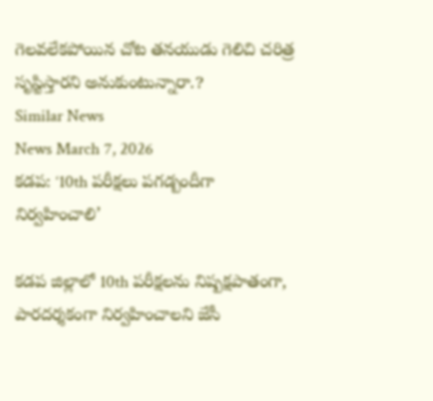గెలవలేకపోయిన చోట తనయుడు గెలిచి చరిత్ర సృస్టిస్తారని అనుకుంటున్నారా.?
Similar News
News March 7, 2026
కడప: ‘10th పరీక్షలు పగడ్బందీగా నిర్వహించాలి’

కడప జిల్లాలో 10th పరీక్షలను నిష్పక్షపాతంగా, పారదర్శకంగా నిర్వహించాలని జేసీ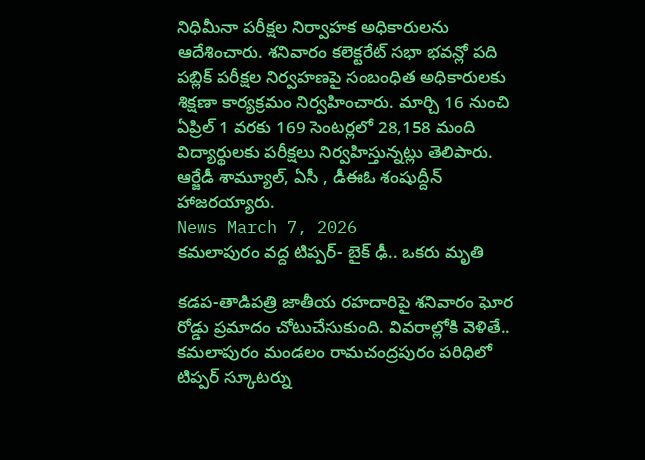నిధిమీనా పరీక్షల నిర్వాహక అధికారులను ఆదేశించారు. శనివారం కలెక్టరేట్ సభా భవన్లో పది పబ్లిక్ పరీక్షల నిర్వహణపై సంబంధిత అధికారులకు శిక్షణా కార్యక్రమం నిర్వహించారు. మార్చి 16 నుంచి ఏప్రిల్ 1 వరకు 169 సెంటర్లలో 28,158 మంది విద్యార్థులకు పరీక్షలు నిర్వహిస్తున్నట్లు తెలిపారు. ఆర్జేడీ శామ్యూల్, ఏసీ , డీఈఓ శంషుద్దీన్ హాజరయ్యారు.
News March 7, 2026
కమలాపురం వద్ద టిప్పర్- బైక్ ఢీ.. ఒకరు మృతి

కడప-తాడిపత్రి జాతీయ రహదారిపై శనివారం ఘోర రోడ్డు ప్రమాదం చోటుచేసుకుంది. వివరాల్లోకి వెళితే.. కమలాపురం మండలం రామచంద్రపురం పరిధిలో టిప్పర్ స్కూటర్ను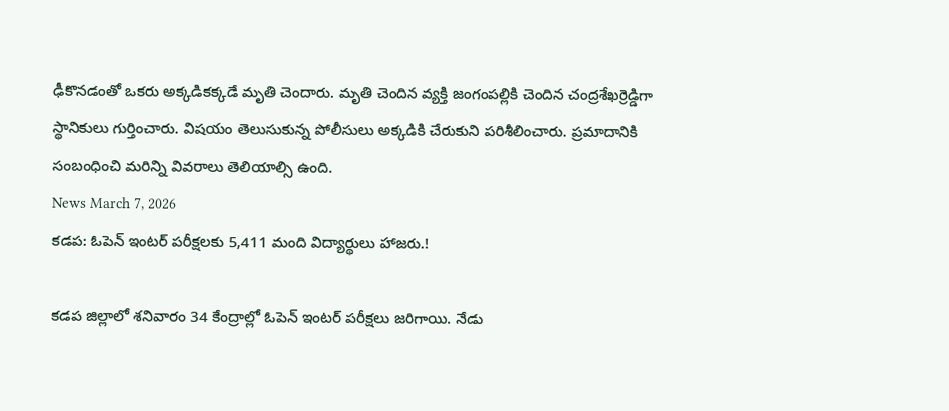ఢీకొనడంతో ఒకరు అక్కడికక్కడే మృతి చెందారు. మృతి చెందిన వ్యక్తి జంగంపల్లికి చెందిన చంద్రశేఖర్రెడ్డిగా స్థానికులు గుర్తించారు. విషయం తెలుసుకున్న పోలీసులు అక్కడికి చేరుకుని పరిశీలించారు. ప్రమాదానికి సంబంధించి మరిన్ని వివరాలు తెలియాల్సి ఉంది.
News March 7, 2026
కడప: ఓపెన్ ఇంటర్ పరీక్షలకు 5,411 మంది విద్యార్థులు హాజరు.!

కడప జిల్లాలో శనివారం 34 కేంద్రాల్లో ఓపెన్ ఇంటర్ పరీక్షలు జరిగాయి. నేడు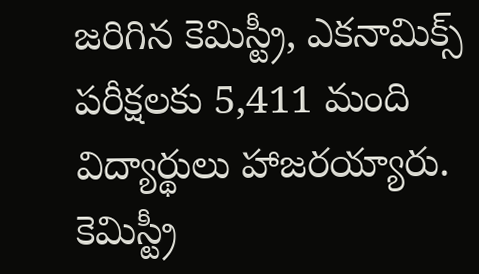జరిగిన కెమిస్ట్రీ, ఎకనామిక్స్ పరీక్షలకు 5,411 మంది విద్యార్థులు హాజరయ్యారు. కెమిస్ట్రీ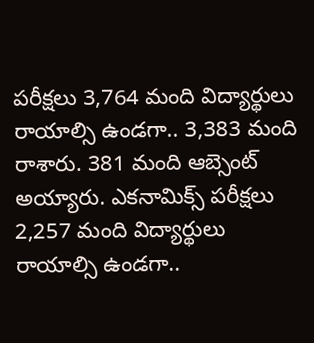పరీక్షలు 3,764 మంది విద్యార్థులు రాయాల్సి ఉండగా.. 3,383 మంది రాశారు. 381 మంది ఆబ్సెంట్ అయ్యారు. ఎకనామిక్స్ పరీక్షలు 2,257 మంది విద్యార్థులు రాయాల్సి ఉండగా..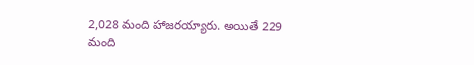2,028 మంది హాజరయ్యారు. అయితే 229 మంది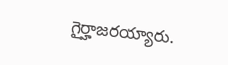గైర్హాజరయ్యారు.